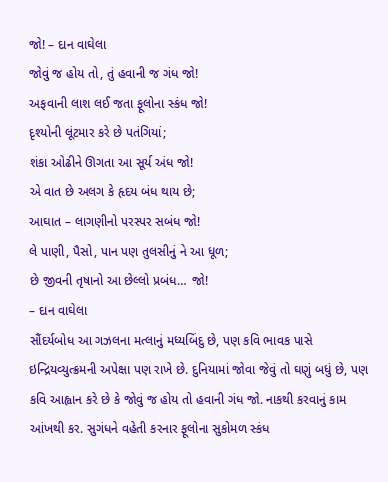જો! – દાન વાઘેલા
જોવું જ હોય તો, તું હવાની જ ગંધ જો!
અફવાની લાશ લઈ જતા ફૂલોના સ્કંધ જો!
દૃશ્યોની લૂંટમાર કરે છે પતંગિયાં;
શંકા ઓઢીને ઊગતા આ સૂર્ય અંધ જો!
એ વાત છે અલગ કે હૃદય બંધ થાય છે;
આઘાત – લાગણીનો પરસ્પર સબંધ જો!
લે પાણી, પૈસો, પાન પણ તુલસીનું ને આ ધૂળ;
છે જીવની તૃષાનો આ છેલ્લો પ્રબંધ… જો!
– દાન વાઘેલા
સૌંદર્યબોધ આ ગઝલના મત્લાનું મધ્યબિંદુ છે, પણ કવિ ભાવક પાસે ઇન્દ્રિયવ્યુત્ક્રમની અપેક્ષા પણ રાખે છે. દુનિયામાં જોવા જેવું તો ઘણું બધું છે, પણ કવિ આહ્વાન કરે છે કે જોવું જ હોય તો હવાની ગંધ જો. નાકથી કરવાનું કામ આંખથી કર. સુગંધને વહેતી કરનાર ફૂલોના સુકોમળ સ્કંધ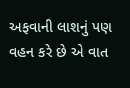અફવાની લાશનું પણ વહન કરે છે એ વાત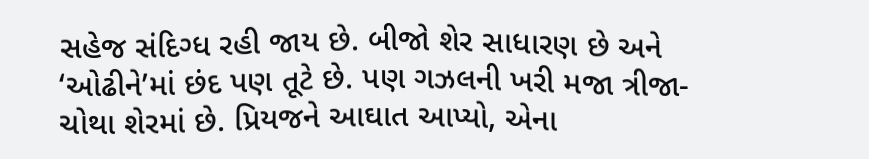સહેજ સંદિગ્ધ રહી જાય છે. બીજો શેર સાધારણ છે અને ‘ઓઢીને’માં છંદ પણ તૂટે છે. પણ ગઝલની ખરી મજા ત્રીજા-ચોથા શેરમાં છે. પ્રિયજને આઘાત આપ્યો, એના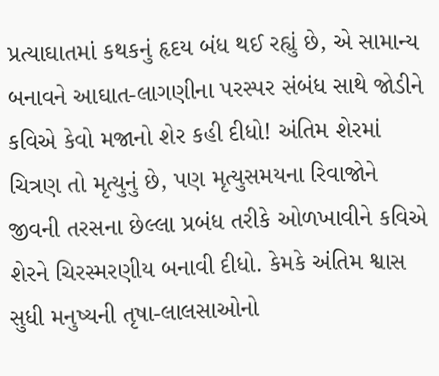પ્રત્યાઘાતમાં કથકનું હૃદય બંધ થઈ રહ્યું છે, એ સામાન્ય બનાવને આઘાત-લાગણીના પરસ્પર સંબંધ સાથે જોડીને કવિએ કેવો મજાનો શેર કહી દીધો! અંતિમ શેરમાં ચિત્રણ તો મૃત્યુનું છે, પણ મૃત્યુસમયના રિવાજોને જીવની તરસના છેલ્લા પ્રબંધ તરીકે ઓળખાવીને કવિએ શેરને ચિરસ્મરણીય બનાવી દીધો. કેમકે અંતિમ શ્વાસ સુધી મનુષ્યની તૃષા-લાલસાઓનો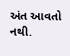અંત આવતો નથી.